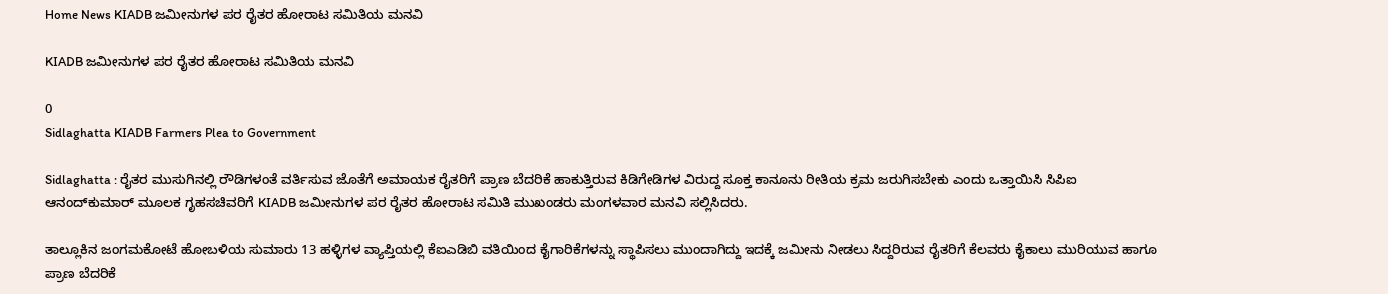Home News KIADB ಜಮೀನುಗಳ ಪರ ರೈತರ ಹೋರಾಟ ಸಮಿತಿಯ ಮನವಿ

KIADB ಜಮೀನುಗಳ ಪರ ರೈತರ ಹೋರಾಟ ಸಮಿತಿಯ ಮನವಿ

0
Sidlaghatta KIADB Farmers Plea to Government

Sidlaghatta : ರೈತರ ಮುಸುಗಿನಲ್ಲಿ ರೌಡಿಗಳಂತೆ ವರ್ತಿಸುವ ಜೊತೆಗೆ ಅಮಾಯಕ ರೈತರಿಗೆ ಪ್ರಾಣ ಬೆದರಿಕೆ ಹಾಕುತ್ತಿರುವ ಕಿಡಿಗೇಡಿಗಳ ವಿರುದ್ದ ಸೂಕ್ತ ಕಾನೂನು ರೀತಿಯ ಕ್ರಮ ಜರುಗಿಸಬೇಕು ಎಂದು ಒತ್ತಾಯಿಸಿ ಸಿಪಿಐ ಆನಂದ್‌ಕುಮಾರ್ ಮೂಲಕ ಗೃಹಸಚಿವರಿಗೆ KIADB ಜಮೀನುಗಳ ಪರ ರೈತರ ಹೋರಾಟ ಸಮಿತಿ ಮುಖಂಡರು ಮಂಗಳವಾರ ಮನವಿ ಸಲ್ಲಿಸಿದರು.

ತಾಲ್ಲೂಕಿನ ಜಂಗಮಕೋಟೆ ಹೋಬಳಿಯ ಸುಮಾರು 13 ಹಳ್ಳಿಗಳ ವ್ಯಾಪ್ತಿಯಲ್ಲಿ ಕೆಐಎಡಿಬಿ ವತಿಯಿಂದ ಕೈಗಾರಿಕೆಗಳನ್ನು ಸ್ಥಾಪಿಸಲು ಮುಂದಾಗಿದ್ದು ಇದಕ್ಕೆ ಜಮೀನು ನೀಡಲು ಸಿದ್ದರಿರುವ ರೈತರಿಗೆ ಕೆಲವರು ಕೈಕಾಲು ಮುರಿಯುವ ಹಾಗೂ ಪ್ರಾಣ ಬೆದರಿಕೆ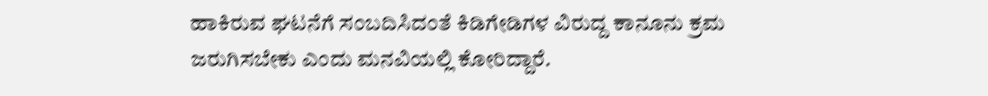ಹಾಕಿರುವ ಘಟನೆಗೆ ಸಂಬದಿಸಿದಂತೆ ಕಿಡಿಗೇಡಿಗಳ ವಿರುದ್ದ ಕಾನೂನು ಕ್ರಮ ಜರುಗಿಸಬೇಕು ಎಂದು ಮನವಿಯಲ್ಲಿ ಕೋರಿದ್ದಾರೆ.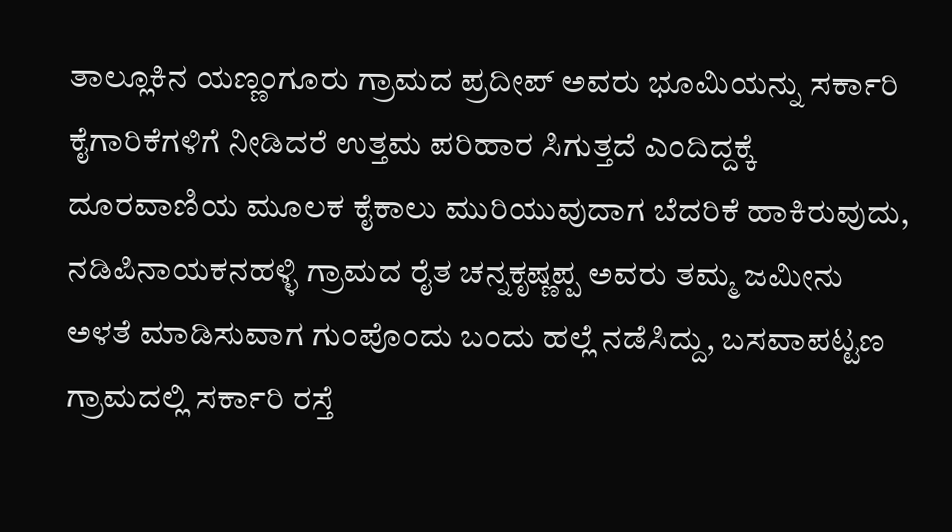ತಾಲ್ಲೂಕಿನ ಯಣ್ಣಂಗೂರು ಗ್ರಾಮದ ಪ್ರದೀಪ್ ಅವರು ಭೂಮಿಯನ್ನು ಸರ್ಕಾರಿ ಕೈಗಾರಿಕೆಗಳಿಗೆ ನೀಡಿದರೆ ಉತ್ತಮ ಪರಿಹಾರ ಸಿಗುತ್ತದೆ ಎಂದಿದ್ದಕ್ಕೆ ದೂರವಾಣಿಯ ಮೂಲಕ ಕೈಕಾಲು ಮುರಿಯುವುದಾಗ ಬೆದರಿಕೆ ಹಾಕಿರುವುದು, ನಡಿಪಿನಾಯಕನಹಳ್ಳಿ ಗ್ರಾಮದ ರೈತ ಚನ್ನಕೃಷ್ಣಪ್ಪ ಅವರು ತಮ್ಮ ಜಮೀನು ಅಳತೆ ಮಾಡಿಸುವಾಗ ಗುಂಪೊಂದು ಬಂದು ಹಲ್ಲೆ ನಡೆಸಿದ್ದು, ಬಸವಾಪಟ್ಟಣ ಗ್ರಾಮದಲ್ಲಿ ಸರ್ಕಾರಿ ರಸ್ತೆ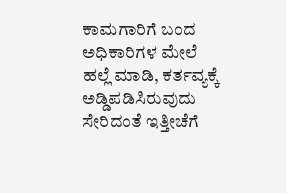ಕಾಮಗಾರಿಗೆ ಬಂದ ಅಧಿಕಾರಿಗಳ ಮೇಲೆ ಹಲ್ಲೆ ಮಾಡಿ, ಕರ್ತವ್ಯಕ್ಕೆ ಅಡ್ಡಿಪಡಿಸಿರುವುದು ಸೇರಿದಂತೆ ಇತ್ತೀಚೆಗೆ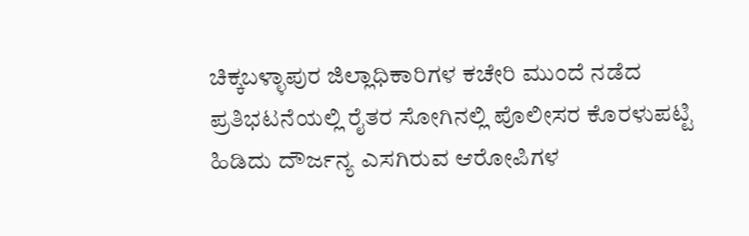ಚಿಕ್ಕಬಳ್ಳಾಪುರ ಜಿಲ್ಲಾಧಿಕಾರಿಗಳ ಕಚೇರಿ ಮುಂದೆ ನಡೆದ ಪ್ರತಿಭಟನೆಯಲ್ಲಿ ರೈತರ ಸೋಗಿನಲ್ಲಿ ಪೊಲೀಸರ ಕೊರಳುಪಟ್ಟಿ ಹಿಡಿದು ದೌರ್ಜನ್ಯ ಎಸಗಿರುವ ಆರೋಪಿಗಳ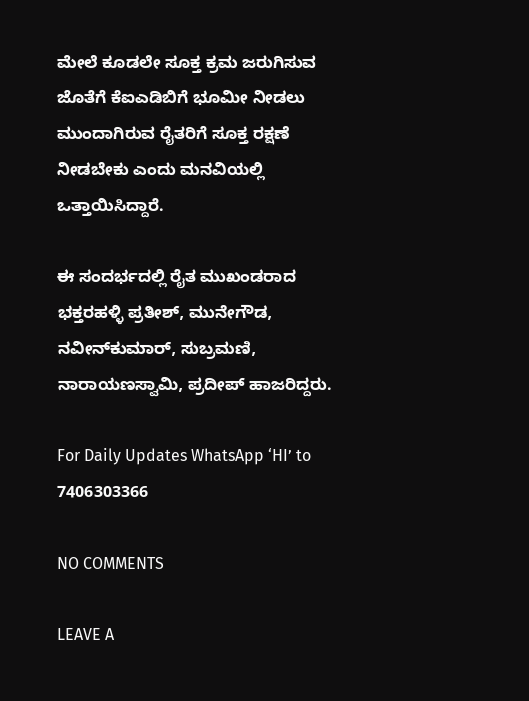ಮೇಲೆ ಕೂಡಲೇ ಸೂಕ್ತ ಕ್ರಮ ಜರುಗಿಸುವ ಜೊತೆಗೆ ಕೆಐಎಡಿಬಿಗೆ ಭೂಮೀ ನೀಡಲು ಮುಂದಾಗಿರುವ ರೈತರಿಗೆ ಸೂಕ್ತ ರಕ್ಷಣೆ ನೀಡಬೇಕು ಎಂದು ಮನವಿಯಲ್ಲಿ ಒತ್ತಾಯಿಸಿದ್ದಾರೆ.

ಈ ಸಂದರ್ಭದಲ್ಲಿ ರೈತ ಮುಖಂಡರಾದ ಭಕ್ತರಹಳ್ಳಿ ಪ್ರತೀಶ್, ಮುನೇಗೌಡ, ನವೀನ್‌ಕುಮಾರ್, ಸುಬ್ರಮಣಿ, ನಾರಾಯಣಸ್ವಾಮಿ, ಪ್ರದೀಪ್ ಹಾಜರಿದ್ದರು.

For Daily Updates WhatsApp ‘HI’ to 7406303366

NO COMMENTS

LEAVE A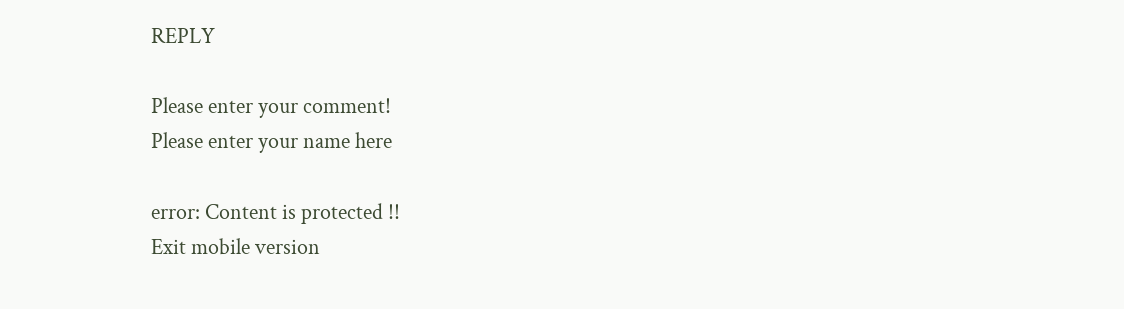REPLY

Please enter your comment!
Please enter your name here

error: Content is protected !!
Exit mobile version